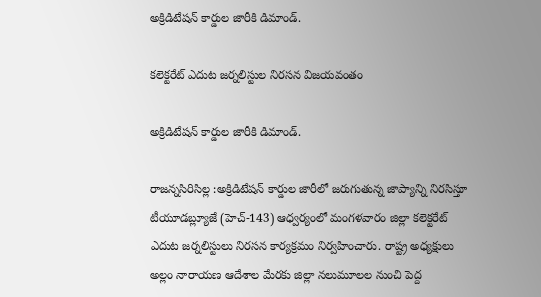అక్రిడిటేషన్ కార్డుల జారీకి డిమాండ్.

కలెక్టరేట్ ఎదుట జర్నలిస్టుల నిరసన విజయవంతం

అక్రిడిటేషన్ కార్డుల జారీకి డిమాండ్.

రాజన్నసిరిసిల్ల :అక్రిడిటేషన్ కార్డుల జారీలో జరుగుతున్న జాప్యాన్ని నిరసిస్తూ టీయూడబ్ల్యూజే (హెచ్-143) ఆధ్వర్యంలో మంగళవారం జిల్లా కలెక్టరేట్ ఎదుట జర్నలిస్టులు నిరసన కార్యక్రమం నిర్వహించారు. రాష్ట్ర అధ్యక్షులు అల్లం నారాయణ ఆదేశాల మేరకు జిల్లా నలుమూలల నుంచి పెద్ద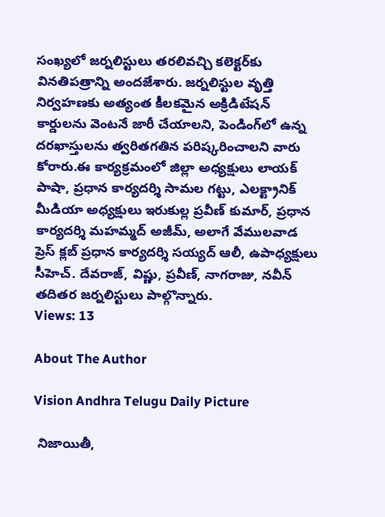సంఖ్యలో జర్నలిస్టులు తరలివచ్చి కలెక్టర్‌కు వినతిపత్రాన్ని అందజేశారు. జర్నలిస్టుల వృత్తి నిర్వహణకు అత్యంత కీలకమైన అక్రిడిటేషన్ కార్డులను వెంటనే జారీ చేయాలని, పెండింగ్‌లో ఉన్న దరఖాస్తులను త్వరితగతిన పరిష్కరించాలని వారు కోరారు.ఈ కార్యక్రమంలో జిల్లా అధ్యక్షులు లాయక్ పాషా, ప్రధాన కార్యదర్శి సామల గట్టు, ఎలక్ట్రానిక్ మీడియా అధ్యక్షులు ఇరుకుల్ల ప్రవీణ్ కుమార్, ప్రధాన కార్యదర్శి మహమ్మద్ అజీమ్, అలాగే వేములవాడ ప్రెస్ క్లబ్ ప్రధాన కార్యదర్శి సయ్యద్ ఆలీ, ఉపాధ్యక్షులు సీహెచ్. దేవరాజ్, విష్ణు, ప్రవీణ్, నాగరాజు, నవీన్ తదితర జర్నలిస్టులు పాల్గొన్నారు.
Views: 13

About The Author

Vision Andhra Telugu Daily Picture

 నిజాయితీ,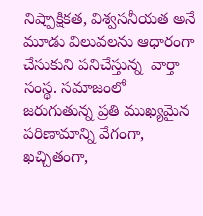నిష్పాక్షికత, విశ్వసనీయత అనే మూడు విలువలను ఆధారంగా చేసుకుని పనిచేస్తున్న  వార్తా సంస్థ. సమాజంలో జరుగుతున్న ప్రతి ముఖ్యమైన పరిణామాన్ని వేగంగా, ఖచ్చితంగా,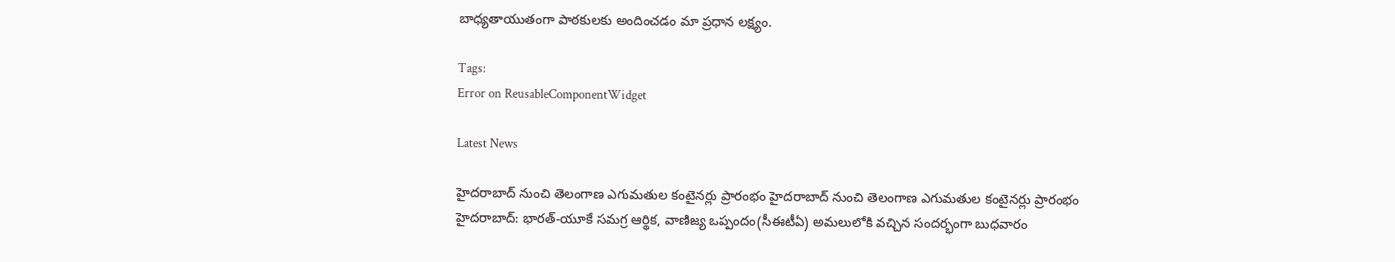బాధ్యతాయుతంగా పాఠకులకు అందించడం మా ప్రధాన లక్ష్యం.

Tags:
Error on ReusableComponentWidget

Latest News

హైదరాబాద్ నుంచి తెలంగాణ ఎగుమతుల కంటైనర్లు ప్రారంభం హైదరాబాద్ నుంచి తెలంగాణ ఎగుమతుల కంటైనర్లు ప్రారంభం
హైదరాబాద్‌: భారత్-యూకే సమగ్ర ఆర్థిక, వాణిజ్య ఒప్పందం(సీఈటీఏ) అమలులోకి వచ్చిన సందర్భంగా బుధవారం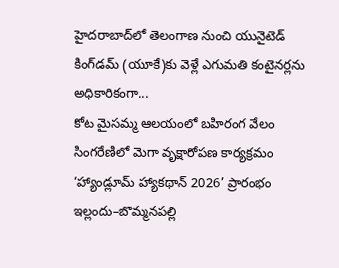హైదరాబాద్‌లో తెలంగాణ నుంచి యునైటెడ్ కింగ్‌డమ్‌ (యూకే)కు వెళ్లే ఎగుమతి కంటైనర్లను అధికారికంగా...
కోట మైసమ్మ ఆలయంలో బహిరంగ వేలం
సింగరేణిలో మెగా వృక్షారోపణ కార్యక్రమం
‘హ్యాండ్లూమ్ హ్యాకథాన్ 2026’ ప్రారంభం
ఇల్లందు–బొమ్మనపల్లి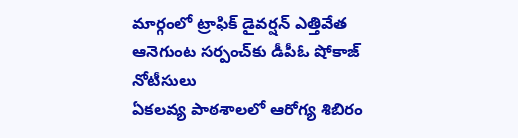మార్గంలో ట్రాఫిక్ డైవర్షన్ ఎత్తివేత
ఆనెగుంట సర్పంచ్‌కు డీపీఓ షోకాజ్ నోటీసులు
ఏకలవ్య పాఠశాలలో ఆరోగ్య శిబిరం